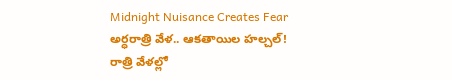Midnight Nuisance Creates Fear
అర్ధరాత్రి వేళ.. ఆకతాయిల హల్చల్!
రాత్రి వేళల్లో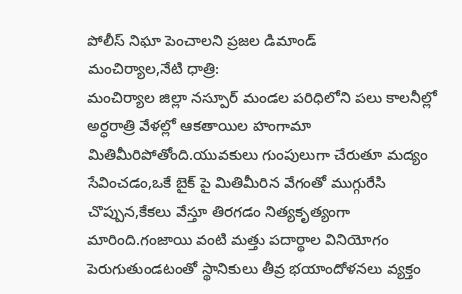పోలీస్ నిఘా పెంచాలని ప్రజల డిమాండ్
మంచిర్యాల,నేటి ధాత్రి:
మంచిర్యాల జిల్లా నస్పూర్ మండల పరిధిలోని పలు కాలనీల్లో అర్ధరాత్రి వేళల్లో ఆకతాయిల హంగామా మితిమీరిపోతోంది.యువకులు గుంపులుగా చేరుతూ మద్యం సేవించడం,ఒకే బైక్ పై మితిమీరిన వేగంతో ముగ్గురేసి చొప్పున,కేకలు వేస్తూ తిరగడం నిత్యకృత్యంగా మారింది.గంజాయి వంటి మత్తు పదార్థాల వినియోగం పెరుగుతుండటంతో స్థానికులు తీవ్ర భయాందోళనలు వ్యక్తం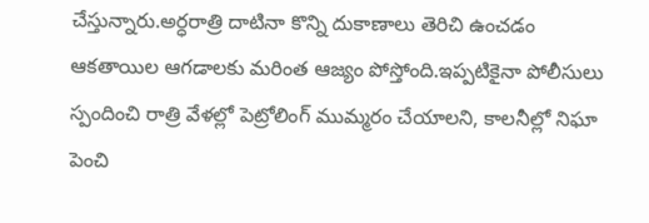చేస్తున్నారు.అర్ధరాత్రి దాటినా కొన్ని దుకాణాలు తెరిచి ఉంచడం ఆకతాయిల ఆగడాలకు మరింత ఆజ్యం పోస్తోంది.ఇప్పటికైనా పోలీసులు స్పందించి రాత్రి వేళల్లో పెట్రోలింగ్ ముమ్మరం చేయాలని, కాలనీల్లో నిఘా పెంచి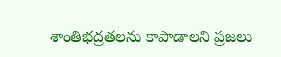శాంతిభద్రతలను కాపాడాలని ప్రజలు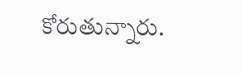కోరుతున్నారు.